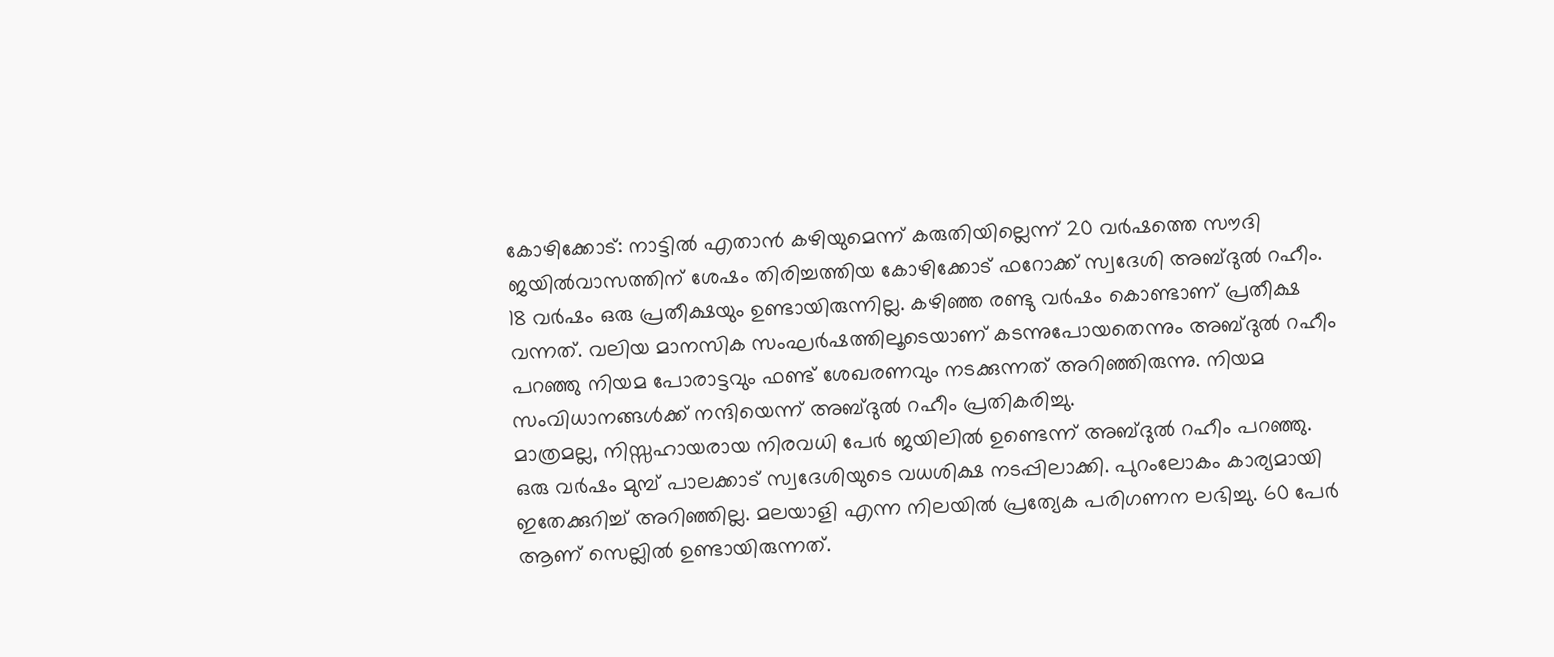കോഴിക്കോട്: നാട്ടിൽ എതാൻ കഴിയുമെന്ന് കരുതിയില്ലെന്ന് 20 വർഷത്തെ സൗദി ജയിൽവാസത്തിന് ശേഷം തിരിച്ചത്തിയ കോഴിക്കോട് ഫറോക്ക് സ്വദേശി അബ്ദുൽ റഹീം. 18 വർഷം ഒരു പ്രതീക്ഷയും ഉണ്ടായിരുന്നില്ല. കഴിഞ്ഞ രണ്ടു വർഷം കൊണ്ടാണ് പ്രതീക്ഷ വന്നത്. വലിയ മാനസിക സംഘർഷത്തിലൂടെയാണ് കടന്നുപോയതെന്നും അബ്ദുൽ റഹീം പറഞ്ഞു നിയമ പോരാട്ടവും ഫണ്ട് ശേഖരണവും നടക്കുന്നത് അറിഞ്ഞിരുന്നു. നിയമ സംവിധാനങ്ങൾക്ക് നന്ദിയെന്ന് അബ്ദുൽ റഹീം പ്രതികരിച്ചു.
മാത്രമല്ല, നിസ്സഹായരായ നിരവധി പേർ ജയിലിൽ ഉണ്ടെന്ന് അബ്ദുൽ റഹീം പറഞ്ഞു. ഒരു വർഷം മുമ്പ് പാലക്കാട് സ്വദേശിയുടെ വധശിക്ഷ നടപ്പിലാക്കി. പുറംലോകം കാര്യമായി ഇതേക്കുറിച്ച് അറിഞ്ഞില്ല. മലയാളി എന്ന നിലയിൽ പ്രത്യേക പരിഗണന ലഭിച്ചു. 60 പേർ ആണ് സെല്ലിൽ ഉണ്ടായിരുന്നത്.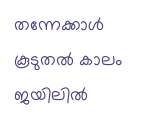തന്നേക്കാൾ കൂടുതൽ കാലം ജയിലിൽ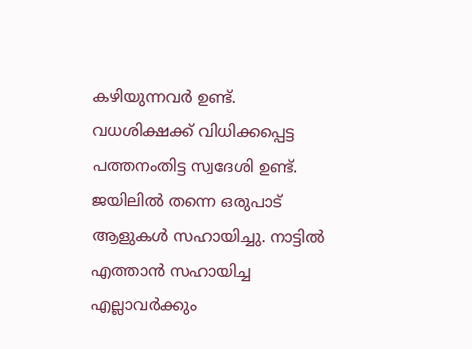കഴിയുന്നവർ ഉണ്ട്. വധശിക്ഷക്ക് വിധിക്കപ്പെട്ട പത്തനംതിട്ട സ്വദേശി ഉണ്ട്. ജയിലിൽ തന്നെ ഒരുപാട് ആളുകൾ സഹായിച്ചു. നാട്ടിൽ എത്താൻ സഹായിച്ച എല്ലാവർക്കും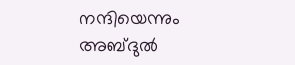നന്ദിയെന്നും അബ്ദുൽ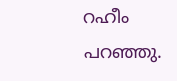റഹീം പറഞ്ഞു.